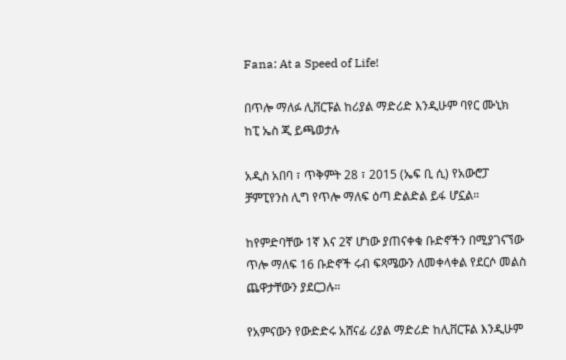Fana: At a Speed of Life!

በጥሎ ማለፉ ሊቨርፑል ከሪያል ማድሪድ እንዲሁም ባየር ሙኒክ ከፒ ኤስ ጂ ይጫወታሉ

አዲስ አበባ ፣ ጥቅምት 28 ፣ 2015 (ኤፍ ቢ ሲ) የአውሮፓ ቻምፒየንስ ሊግ የጥሎ ማለፍ ዕጣ ድልድል ይፋ ሆኗል።

ከየምድባቸው 1ኛ እና 2ኛ ሆነው ያጠናቀቁ ቡድኖችን በሚያገናኘው ጥሎ ማለፍ 16 ቡድኖች ሩብ ፍጻሜውን ለመቀላቀል የደርሶ መልስ ጨዋታቸውን ያደርጋሉ።

የአምናውን የውድድሩ አሸናፊ ሪያል ማድሪድ ከሊቨርፑል እንዲሁም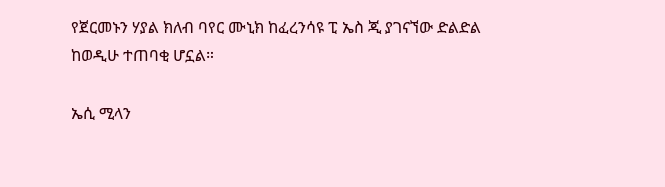የጀርመኑን ሃያል ክለብ ባየር ሙኒክ ከፈረንሳዩ ፒ ኤስ ጂ ያገናኘው ድልድል ከወዲሁ ተጠባቂ ሆኗል።

ኤሲ ሚላን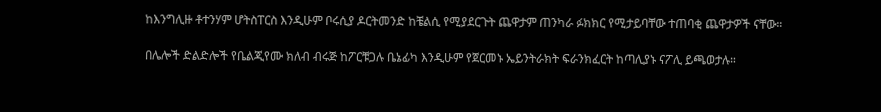ከእንግሊዙ ቶተንሃም ሆትስፐርስ እንዲሁም ቦሩሲያ ዶርትመንድ ከቼልሲ የሚያደርጉት ጨዋታም ጠንካራ ፉክክር የሚታይባቸው ተጠባቂ ጨዋታዎች ናቸው።

በሌሎች ድልድሎች የቤልጂየሙ ክለብ ብሩጅ ከፖርቹጋሉ ቤኔፊካ እንዲሁም የጀርመኑ ኤይንትራክት ፍራንክፈርት ከጣሊያኑ ናፖሊ ይጫወታሉ።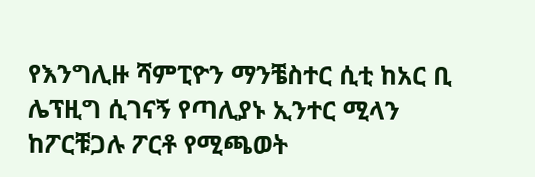የእንግሊዙ ሻምፒዮን ማንቼስተር ሲቲ ከአር ቢ ሌፕዚግ ሲገናኝ የጣሊያኑ ኢንተር ሚላን ከፖርቹጋሉ ፖርቶ የሚጫወት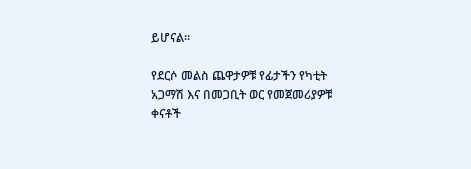ይሆናል።

የደርሶ መልስ ጨዋታዎቹ የፊታችን የካቲት አጋማሽ እና በመጋቢት ወር የመጀመሪያዎቹ ቀናቶች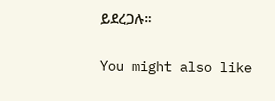ይደረጋሉ።

You might also like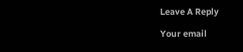Leave A Reply

Your email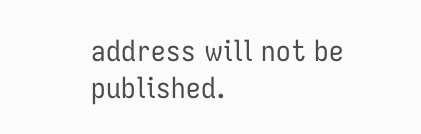address will not be published.